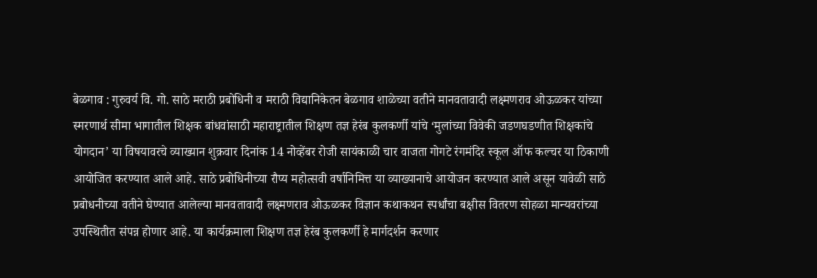बेळगाव : गुरुवर्य वि. गो. साठे मराठी प्रबोधिनी व मराठी विद्यानिकेतन बेळगाव शाळेच्या वतीने मानवतावादी लक्ष्मणराव ओऊळकर यांच्या स्मरणार्थ सीमा भागातील शिक्षक बांधवांसाठी महाराष्ट्रातील शिक्षण तज्ञ हेरंब कुलकर्णी यांचे ‘मुलांच्या विवेकी जडणघडणीत शिक्षकांचे योगदान’ या विषयावरचे व्याख्यान शुक्रवार दिनांक 14 नोव्हेंबर रोजी सायंकाळी चार वाजता गोगटे रंगमंदिर स्कूल ऑफ कल्चर या ठिकाणी आयोजित करण्यात आले आहे. साठे प्रबोधिनीच्या रौप्य महोत्सवी वर्षानिमित्त या व्याख्यानाचे आयोजन करण्यात आले असून यावेळी साठे प्रबोधनीच्या वतीने घेण्यात आलेल्या मानवतावादी लक्ष्मणराव ओऊळकर विज्ञान कथाकथन स्पर्धांचा बक्षीस वितरण सोहळा मान्यवरांच्या उपस्थितीत संपन्न होणार आहे. या कार्यक्रमाला शिक्षण तज्ञ हेरंब कुलकर्णी हे मार्गदर्शन करणार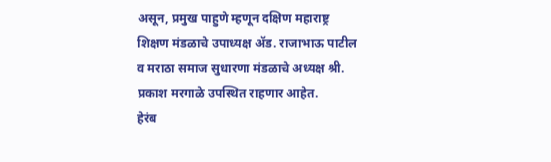असून, प्रमुख पाहुणे म्हणून दक्षिण महाराष्ट्र शिक्षण मंडळाचे उपाध्यक्ष ॲड. राजाभाऊ पाटील व मराठा समाज सुधारणा मंडळाचे अध्यक्ष श्री. प्रकाश मरगाळे उपस्थित राहणार आहेत.
हेरंब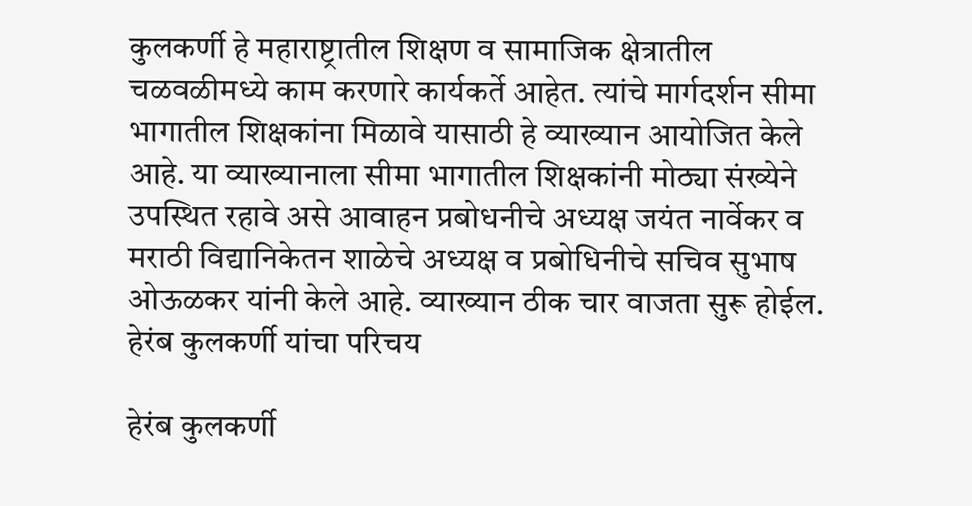कुलकर्णी हे महाराष्ट्रातील शिक्षण व सामाजिक क्षेत्रातील चळवळीमध्ये काम करणारे कार्यकर्ते आहेत. त्यांचे मार्गदर्शन सीमा भागातील शिक्षकांना मिळावे यासाठी हे व्याख्यान आयोजित केले आहे. या व्याख्यानाला सीमा भागातील शिक्षकांनी मोठ्या संख्येने उपस्थित रहावे असे आवाहन प्रबोधनीचे अध्यक्ष जयंत नार्वेकर व मराठी विद्यानिकेतन शाळेचे अध्यक्ष व प्रबोधिनीचे सचिव सुभाष ओऊळकर यांनी केले आहे. व्याख्यान ठीक चार वाजता सुरू होईल.
हेरंब कुलकर्णी यांचा परिचय

हेरंब कुलकर्णी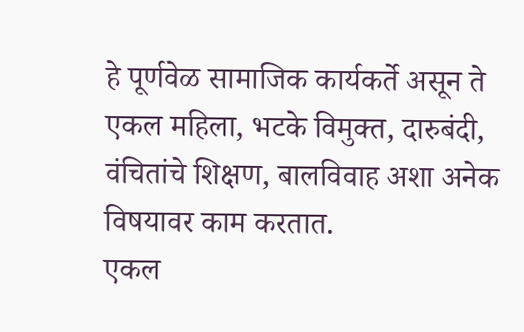हे पूर्णवेळ सामाजिक कार्यकर्ते असून ते एकल महिला, भटके विमुक्त, दारुबंदी, वंचितांचे शिक्षण, बालविवाह अशा अनेक विषयावर काम करतात.
एकल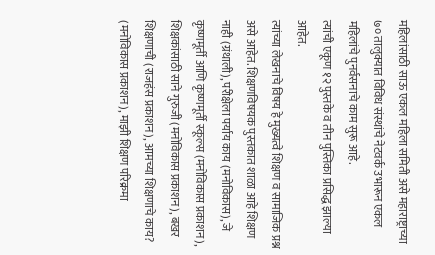महिलांसाठी साऊ एकल महिला समिती असे महाराष्ट्राच्या ७० तालुक्यात विविध संस्थांचे नेटवर्क उभारून एकल महिलांचे पुनर्वसनाचे काम सुरू आहे.
त्यांची एकूण १२ पुस्तके व तीन पुस्तिका प्रसिद्ध झाल्या आहेत.
त्यांच्या लेखनाचे विषय हे मुख्यत्वे शिक्षण व सामाजिक प्रश्न असे आहेत. शिक्षणविषयक पुस्तकात शाळा आहे शिक्षण नाही (ग्रंथाली), परीक्षेला पर्याय काय (मनोविकास), जे कृष्णमूर्ती आणि कृष्णमूर्ती स्कूल्स (मनोविकास प्रकाशन), शिक्षकांसाठी साने गुरुजी (मनोविकास प्रकाशन), बखर शिक्षणाची (राजहंस प्रकाशन), आमच्या शिक्षणाचे काय? (मनोविकास प्रकाशन), माझी शिक्षण परिक्रमा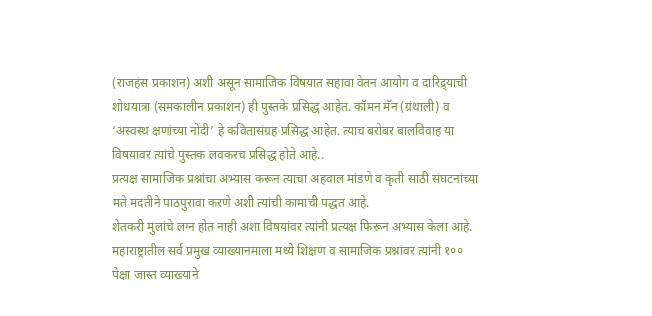(राजहंस प्रकाशन) अशी असून सामाजिक विषयात सहावा वेतन आयोग व दारिद्र्याची शोधयात्रा (समकालीन प्रकाशन) ही पुस्तके प्रसिद्ध आहेत. कॉमन मॅन (ग्रंथाली) व ‘अस्वस्थ क्षणांच्या नोंदी’ हे कवितासंग्रह प्रसिद्ध आहेत. त्याच बरोबर बालविवाह या विषयावर त्यांचे पुस्तक लवकरच प्रसिद्ध होते आहे..
प्रत्यक्ष सामाजिक प्रश्नांचा अभ्यास करून त्याचा अहवाल मांडणे व कृती साठी संघटनांच्या मते मदतीने पाठपुरावा करणे अशी त्यांची कामाची पद्धत आहे.
शेतकरी मुलांचे लग्न होत नाही अशा विषयांवर त्यांनी प्रत्यक्ष फिरून अभ्यास केला आहे. महाराष्ट्रातील सर्व प्रमुख व्याख्यानमाला मध्ये शिक्षण व सामाजिक प्रश्नांवर त्यांनी १०० पेक्षा जास्त व्याख्याने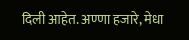दिली आहेत. अण्णा हजारे, मेधा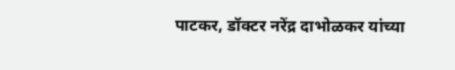पाटकर, डॉक्टर नरेंद्र दाभोळकर यांच्या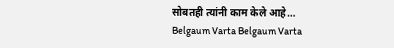सोबतही त्यांनी काम केले आहे…
Belgaum Varta Belgaum Varta